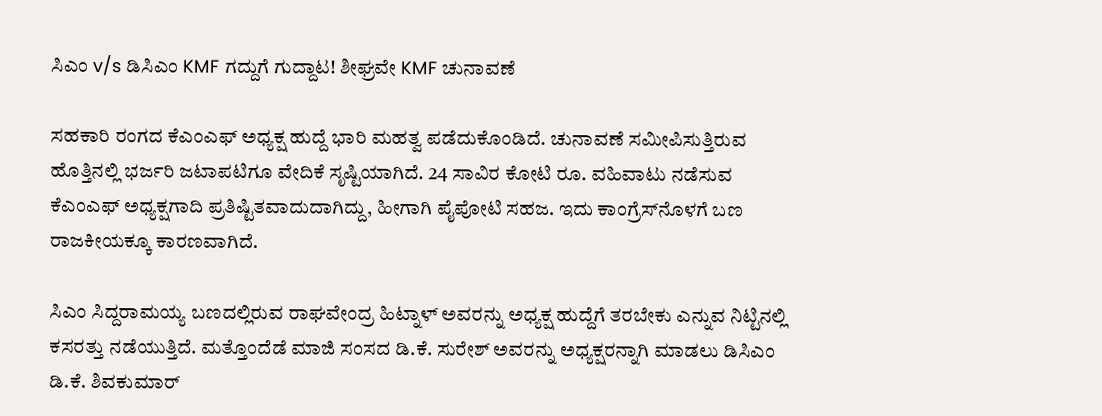ಸಿಎಂ v/s ಡಿಸಿಎಂ KMF ಗದ್ದುಗೆ ಗುದ್ದಾಟ! ಶೀಘ್ರವೇ KMF ಚುನಾವಣೆ

ಸಹಕಾರಿ ರಂಗದ ಕೆಎಂಎಫ್‌ ಅಧ್ಯಕ್ಷ ಹುದ್ದೆ ಭಾರಿ ಮಹತ್ವ ಪಡೆದುಕೊಂಡಿದೆ. ಚುನಾವಣೆ ಸಮೀಪಿಸುತ್ತಿರುವ ಹೊತ್ತಿನಲ್ಲಿ ಭರ್ಜರಿ ಜಟಾಪಟಿಗೂ ವೇದಿಕೆ ಸೃಷ್ಟಿಯಾಗಿದೆ. 24 ಸಾವಿರ ಕೋಟಿ ರೂ. ವಹಿವಾಟು ನಡೆಸುವ ಕೆಎಂಎಫ್‌ ಅಧ್ಯಕ್ಷಗಾದಿ ಪ್ರತಿಷ್ಟಿತವಾದುದಾಗಿದ್ದು, ಹೀಗಾಗಿ ಪೈಪೋಟಿ ಸಹಜ. ಇದು ಕಾಂಗ್ರೆಸ್‌ನೊಳಗೆ ಬಣ ರಾಜಕೀಯಕ್ಕೂ ಕಾರಣವಾಗಿದೆ.

ಸಿಎಂ ಸಿದ್ದರಾಮಯ್ಯ ಬಣದಲ್ಲಿರುವ ರಾಘವೇಂದ್ರ ಹಿಟ್ನಾಳ್‌ ಅವರನ್ನು ಅಧ್ಯಕ್ಷ ಹುದ್ದೆಗೆ ತರಬೇಕು ಎನ್ನುವ ನಿಟ್ಟಿನಲ್ಲಿ ಕಸರತ್ತು ನಡೆಯುತ್ತಿದೆ. ಮತ್ತೊಂದೆಡೆ ಮಾಜಿ ಸಂಸದ ಡಿ.ಕೆ. ಸುರೇಶ್‌ ಅವರನ್ನು ಅಧ್ಯಕ್ಷರನ್ನಾಗಿ ಮಾಡಲು ಡಿಸಿಎಂ ಡಿ.ಕೆ. ಶಿವಕುಮಾರ್‌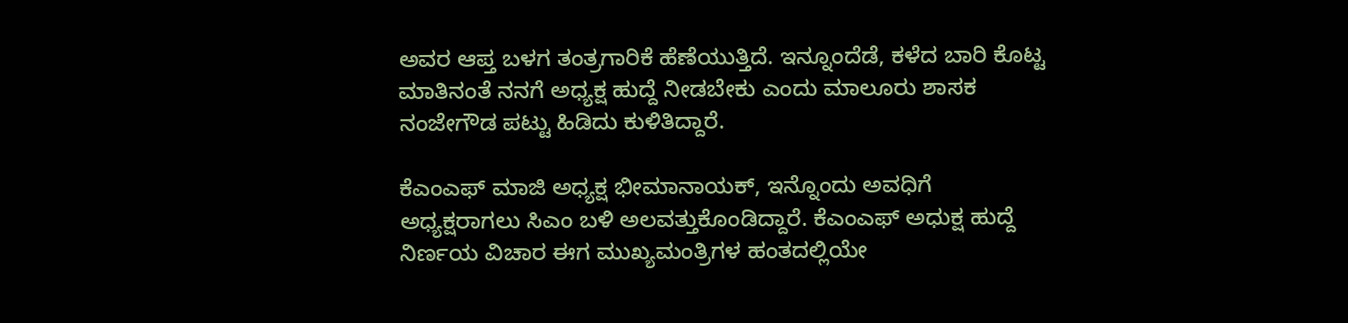ಅವರ ಆಪ್ತ ಬಳಗ ತಂತ್ರಗಾರಿಕೆ ಹೆಣೆಯುತ್ತಿದೆ. ಇನ್ನೂಂದೆಡೆ, ಕಳೆದ ಬಾರಿ ಕೊಟ್ಟ ಮಾತಿನಂತೆ ನನಗೆ ಅಧ್ಯಕ್ಷ ಹುದ್ದೆ ನೀಡಬೇಕು ಎಂದು ಮಾಲೂರು ಶಾಸಕ ನಂಜೇಗೌಡ ಪಟ್ಟು ಹಿಡಿದು ಕುಳಿತಿದ್ದಾರೆ.

ಕೆಎಂಎಫ್‌ ಮಾಜಿ ಅಧ್ಯಕ್ಷ ಭೀಮಾನಾಯಕ್‌, ಇನ್ನೊಂದು ಅವಧಿಗೆ ಅಧ್ಯಕ್ಷರಾಗಲು ಸಿಎಂ ಬಳಿ ಅಲವತ್ತುಕೊಂಡಿದ್ದಾರೆ. ಕೆಎಂಎಫ್‌ ಅಧುಕ್ಷ ಹುದ್ದೆ ನಿರ್ಣಯ ವಿಚಾರ ಈಗ ಮುಖ್ಯಮಂತ್ರಿಗಳ ಹಂತದಲ್ಲಿಯೇ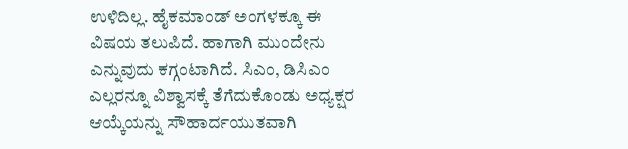ಉಳಿದಿಲ್ಲ. ಹೈಕಮಾಂಡ್‌ ಅಂಗಳಕ್ಕೂ ಈ ವಿಷಯ ತಲುಪಿದೆ. ಹಾಗಾಗಿ ಮುಂದೇನು ಎನ್ನುವುದು ಕಗ್ಗಂಟಾಗಿದೆ. ಸಿಎಂ, ಡಿಸಿಎಂ ಎಲ್ಲರನ್ನೂ ವಿಶ್ವಾಸಕ್ಕೆ ತೆಗೆದುಕೊಂಡು ಅಧ್ಯಕ್ಷರ ಆಯ್ಕೆಯನ್ನು ಸೌಹಾರ್ದಯುತವಾಗಿ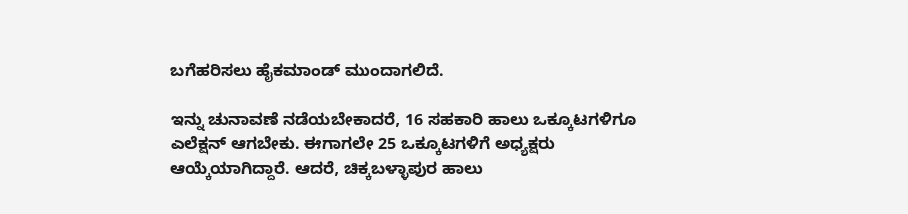ಬಗೆಹರಿಸಲು ಹೈಕಮಾಂಡ್‌ ಮುಂದಾಗಲಿದೆ.

ಇನ್ನು ಚುನಾವಣೆ ನಡೆಯಬೇಕಾದರೆ, 16 ಸಹಕಾರಿ ಹಾಲು ಒಕ್ಕೂಟಗಳಿಗೂ ಎಲೆಕ್ಷನ್‌ ಆಗಬೇಕು. ಈಗಾಗಲೇ 25 ಒಕ್ಕೂಟಗಳಿಗೆ ಅಧ್ಯಕ್ಷರು ಆಯ್ಕೆಯಾಗಿದ್ದಾರೆ. ಆದರೆ, ಚಿಕ್ಕಬಳ್ಳಾಪುರ ಹಾಲು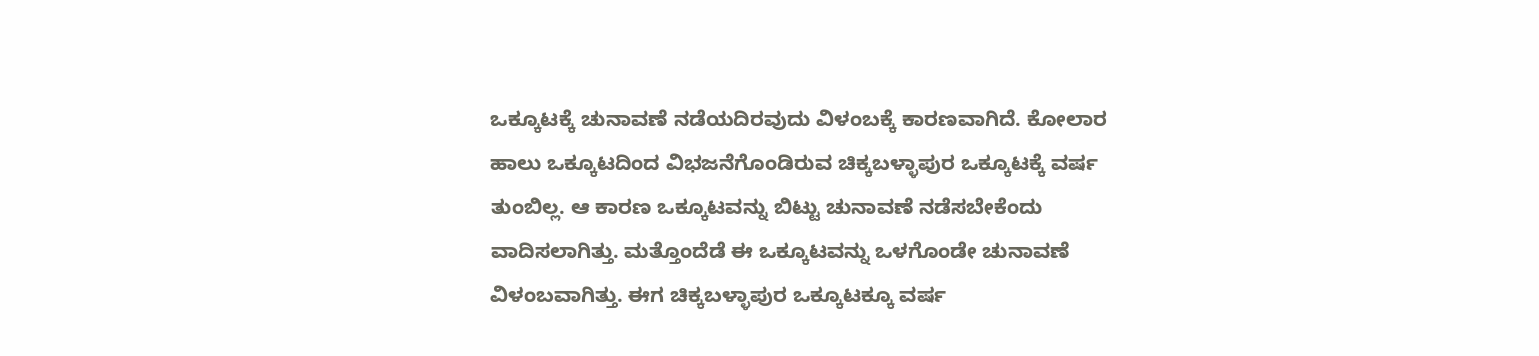ಒಕ್ಕೂಟಕ್ಕೆ ಚುನಾವಣೆ ನಡೆಯದಿರವುದು ವಿಳಂಬಕ್ಕೆ ಕಾರಣವಾಗಿದೆ. ಕೋಲಾರ ಹಾಲು ಒಕ್ಕೂಟದಿಂದ ವಿಭಜನೆಗೊಂಡಿರುವ ಚಿಕ್ಕಬಳ್ಳಾಪುರ ಒಕ್ಕೂಟಕ್ಕೆ ವರ್ಷ ತುಂಬಿಲ್ಲ. ಆ ಕಾರಣ ಒಕ್ಕೂಟವನ್ನು ಬಿಟ್ಟು ಚುನಾವಣೆ ನಡೆಸಬೇಕೆಂದು ವಾದಿಸಲಾಗಿತ್ತು. ಮತ್ತೊಂದೆಡೆ ಈ ಒಕ್ಕೂಟವನ್ನು ಒಳಗೊಂಡೇ ಚುನಾವಣೆ ವಿಳಂಬವಾಗಿತ್ತು. ಈಗ ಚಿಕ್ಕಬಳ್ಳಾಪುರ ಒಕ್ಕೂಟಕ್ಕೂ ವರ್ಷ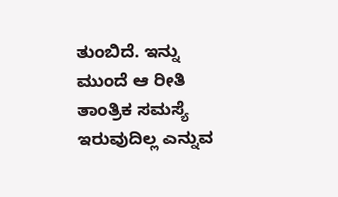ತುಂಬಿದೆ. ಇನ್ನು ಮುಂದೆ ಆ ರೀತಿ ತಾಂತ್ರಿಕ ಸಮಸ್ಯೆ ಇರುವುದಿಲ್ಲ ಎನ್ನುವ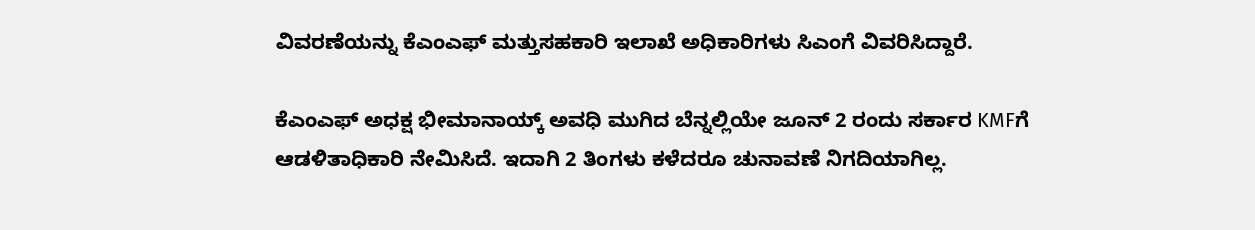ವಿವರಣೆಯನ್ನು ಕೆಎಂಎಫ್‌ ಮತ್ತುಸಹಕಾರಿ ಇಲಾಖೆ ಅಧಿಕಾರಿಗಳು ಸಿಎಂಗೆ ವಿವರಿಸಿದ್ದಾರೆ.

ಕೆಎಂಎಫ್‌ ಅಧಕ್ಷ ಭೀಮಾನಾಯ್ಕ್‌ ಅವಧಿ ಮುಗಿದ ಬೆನ್ನಲ್ಲಿಯೇ ಜೂನ್‌ 2 ರಂದು ಸರ್ಕಾರ KMFಗೆ ಆಡಳಿತಾಧಿಕಾರಿ ನೇಮಿಸಿದೆ. ಇದಾಗಿ 2 ತಿಂಗಳು ಕಳೆದರೂ ಚುನಾವಣೆ ನಿಗದಿಯಾಗಿಲ್ಲ.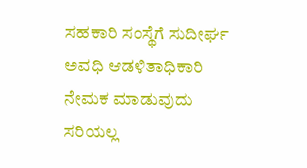ಸಹಕಾರಿ ಸಂಸ್ಥೆಗೆ ಸುದೀರ್ಘ ಅವಧಿ ಆಡಳಿತಾಧಿಕಾರಿ ನೇಮಕ ಮಾಡುವುದು ಸರಿಯಲ್ಲ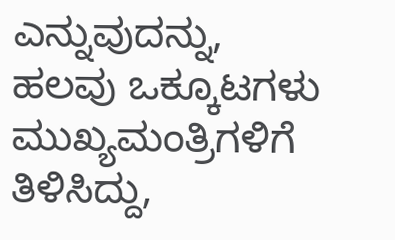ಎನ್ನುವುದನ್ನು, ಹಲವು ಒಕ್ಕೂಟಗಳು ಮುಖ್ಯಮಂತ್ರಿಗಳಿಗೆ ತಿಳಿಸಿದ್ದು,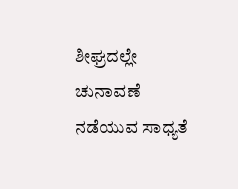ಶೀಘ್ರದಲ್ಲೇ ಚುನಾವಣೆ ನಡೆಯುವ ಸಾಧ್ಯತೆ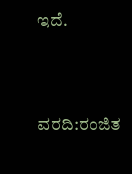ಇದೆ.



ವರದಿ:ರಂಜಿತ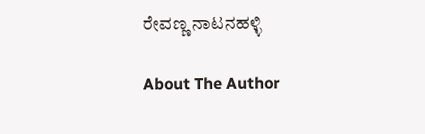ರೇವಣ್ಣ ನಾಟನಹಳ್ಳಿ

About The Author